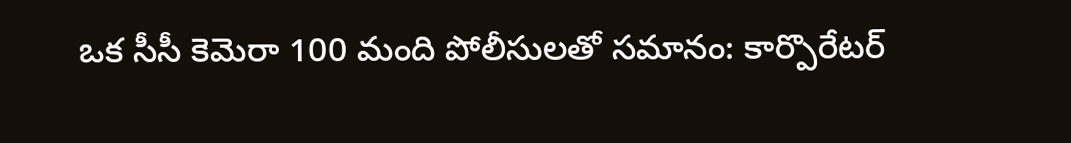ఒక సీసీ కెమెరా 100 మంది పోలీసులతో సమానం: కార్పొరేటర్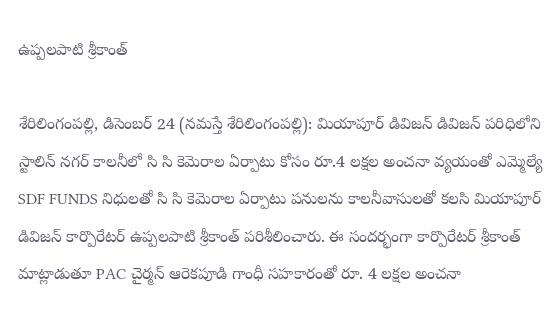ఉప్పలపాటి శ్రీకాంత్

శేరిలింగంపల్లి, డిసెంబ‌ర్ 24 (న‌మ‌స్తే శేరిలింగంపల్లి): మియాపూర్ డివిజన్ డివిజన్ పరిధిలోని స్టాలిన్ నగర్ కాలనీలో సి సి కెమెరాల ఏర్పాటు కోసం రూ.4 లక్షల అంచనా వ్యయంతో ఎమ్మెల్యే SDF FUNDS నిధులతో సి సి కెమెరాల ఏర్పాటు పనులను కాలనీవాసులతో కలసి మియాపూర్ డివిజన్ కార్పొరేటర్ ఉప్పలపాటి శ్రీకాంత్ పరిశీలించారు. ఈ సందర్భంగా కార్పొరేటర్ శ్రీకాంత్ మాట్లాడుతూ PAC చైర్మన్ ఆరెకపూడి గాంధీ సహకారంతో రూ. 4 లక్షల అంచనా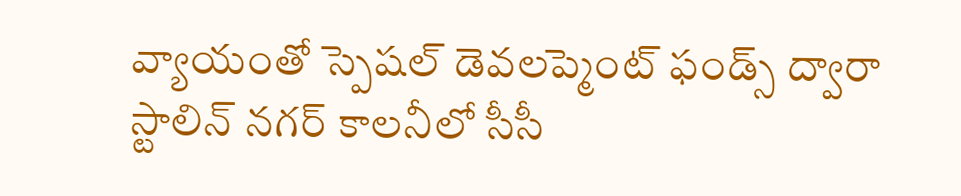వ్యాయంతో స్పెషల్ డెవలప్మెంట్ ఫండ్స్ ద్వారా స్టాలిన్ నగర్ కాలనీలో సీసీ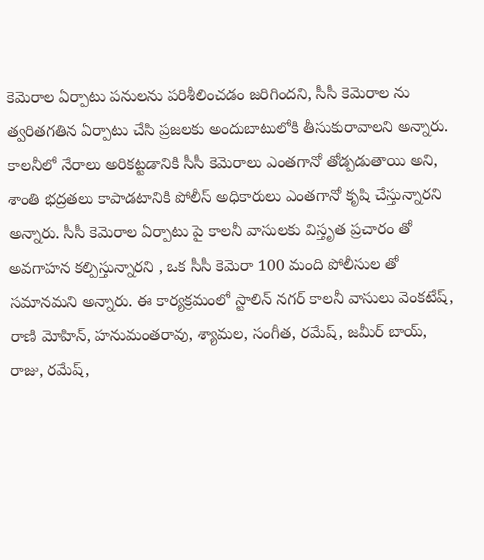కెమెరాల ఏర్పాటు పనులను పరిశీలించడం జరిగిందని, సీసీ కెమెరాల ను త్వరితగతిన ఏర్పాటు చేసి ప్రజలకు అందుబాటులోకి తీసుకురావాలని అన్నారు. కాలనీలో నేరాలు అరికట్టడానికి సీసీ కెమెరాలు ఎంతగానో తోడ్పడుతాయి అని, శాంతి భద్రతలు కాపాడటానికి పోలీస్ అధికారులు ఎంతగానో కృషి చేస్తున్నారని అన్నారు. సీసీ కెమెరాల ఏర్పాటు పై కాలనీ వాసులకు విస్తృత ప్రచారం తో అవగాహన కల్పిస్తున్నారని , ఒక సీసీ కెమెరా 100 మంది పోలీసుల తో సమానమని అన్నారు. ఈ కార్యక్రమంలో స్టాలిన్ నగర్ కాలనీ వాసులు వెంకటేష్, రాణి మోహిన్, హనుమంతరావు, శ్యామల, సంగీత, రమేష్, జమీర్ బాయ్, రాజు, రమేష్,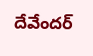దేవేందర్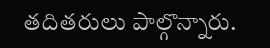తదితరులు పాల్గొన్నారు.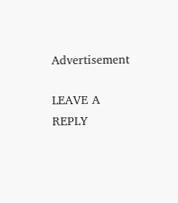Advertisement

LEAVE A REPLY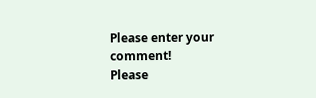Please enter your comment!
Please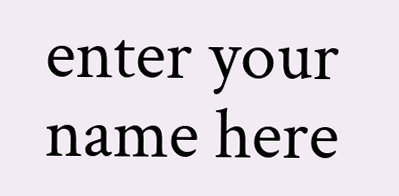enter your name here